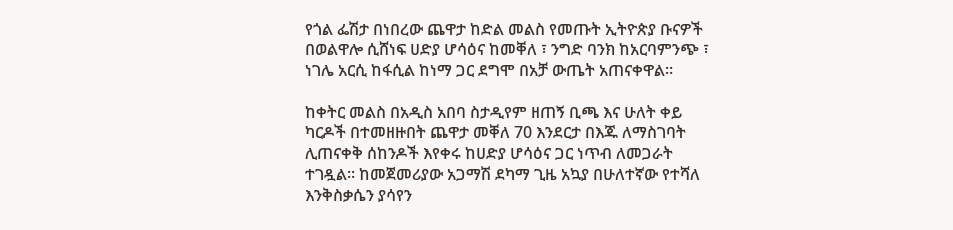የጎል ፌሽታ በነበረው ጨዋታ ከድል መልስ የመጡት ኢትዮጵያ ቡናዎች በወልዋሎ ሲሸነፍ ሀድያ ሆሳዕና ከመቐለ ፣ ንግድ ባንክ ከአርባምንጭ ፣ ነገሌ አርሲ ከፋሲል ከነማ ጋር ደግሞ በአቻ ውጤት አጠናቀዋል።

ከቀትር መልስ በአዲስ አበባ ስታዲየም ዘጠኝ ቢጫ እና ሁለት ቀይ ካርዶች በተመዘዙበት ጨዋታ መቐለ 70 እንደርታ በእጁ ለማስገባት ሊጠናቀቅ ሰከንዶች እየቀሩ ከሀድያ ሆሳዕና ጋር ነጥብ ለመጋራት ተገዷል። ከመጀመሪያው አጋማሽ ደካማ ጊዜ አኳያ በሁለተኛው የተሻለ እንቅስቃሴን ያሳየን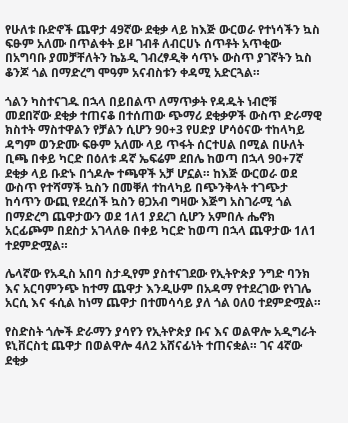የሁለቱ ቡድኖች ጨዋታ 49ኛው ደቂቃ ላይ ከእጅ ውርወራ የተነሳችን ኳስ ፍፁም አለሙ በጥልቀት ይዞ ገብቶ ለብርሀኑ ሰጥቶት አጥቂው በአግባቡ ያመቻቸለትን ኬኔዲ ገብረፃዲቅ ሳጥኑ ውስጥ ያገኛትን ኳስ ቆንጆ ጎል በማድረግ ሞዓም አናብስቱን ቀዳሚ አድርጓል።

ጎልን ካስተናገዱ በኋላ በይበልጥ ለማጥቃት የዳዱት ነብሮቹ መደበኛው ደቂቃ ተጠናቆ በተሰጠው ጭማሪ ደቂቃዎች ውስጥ ድራማዊ ክስተት ማስተዋልን የቻልን ሲሆን 90+3 የሀድያ ሆሳዕናው ተከላካይ ዳግም ወንድሙ ፍፁም አለሙ ላይ ጥፋት ሰርተሀል በሚል በሁለት ቢጫ በቀይ ካርድ በዕለቱ ዳኛ ኤፍሬም ደበሌ ከወጣ በኋላ 90+7ኛ ደቂቃ ላይ ቡድኑ በጎዶሎ ተጫዋች አቻ ሆኗል። ከእጅ ውርወራ ወደ ውስጥ የተሻማች ኳስን በመቐለ ተከላካይ በጭንቅላት ተገጭታ ከሳጥን ውጪ የደረሰች ኳስን ፀጋአብ ግዛው እጅግ አስገራሚ ጎል በማድረግ ጨዋታውን ወደ 1ለ1 ያደረገ ሲሆን አምበሉ ሔኖክ አርፊጮም በደስታ አገላለፁ በቀይ ካርድ ከወጣ በኋላ ጨዋታው 1ለ1 ተደምድሟል።

ሌላኛው የአዲስ አበባ ስታዲየም ያስተናገደው የኢትዮጵያ ንግድ ባንክ እና አርባምንጭ ከተማ ጨዋታ እንዲሁም በአዳማ የተደረገው የነገሌ አርሲ እና ፋሲል ከነማ ጨዋታ በተመሳሳይ ያለ ጎል 0ለ0 ተደምድሟል።

የስድስት ጎሎች ድራማን ያሳየን የኢትዮጵያ ቡና እና ወልዋሎ አዲግራት ዩኒቨርስቲ ጨዋታ በወልዋሎ 4ለ2 አሸናፊነት ተጠናቋል። ገና 4ኛው ደቂቃ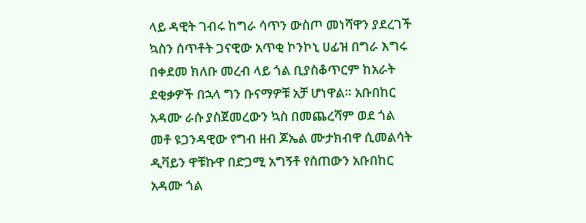ላይ ዳዊት ገብሩ ከግራ ሳጥን ውስጦ መነሻዋን ያደረገች ኳስን ሰጥቶት ጋናዊው አጥቂ ኮንኮኒ ሀፊዝ በግራ እግሩ በቀደመ ክለቡ መረብ ላይ ጎል ቢያስቆጥርም ከአራት ደቂቃዎች በኋላ ግን ቡናማዎቹ አቻ ሆነዋል። አቡበከር አዳሙ ራሱ ያስጀመረውን ኳስ በመጨረሻም ወደ ጎል መቶ ዩጋንዳዊው የግብ ዘብ ጆኤል ሙታክብዋ ሲመልሳት ዲቫይን ዋቹኩዋ በድጋሚ አግኝቶ የሰጠውን አቡበከር አዳሙ ጎል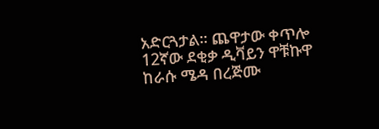አድርጓታል። ጨዋታው ቀጥሎ 12ኛው ደቂቃ ዲቫይን ዋቹኩዋ ከራሱ ሜዳ በረጅሙ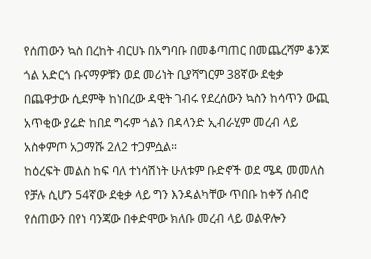የሰጠውን ኳስ በረከት ብርሀኑ በአግባቡ በመቆጣጠር በመጨረሻም ቆንጆ ጎል አድርጎ ቡናማዎቹን ወደ መሪነት ቢያሻግርም 38ኛው ደቂቃ በጨዋታው ሲደምቅ ከነበረው ዳዊት ገብሩ የደረሰውን ኳስን ከሳጥን ውጪ አጥቂው ያሬድ ከበደ ግሩም ጎልን በዳላንድ ኢብራሂም መረብ ላይ አስቀምጦ አጋማሹ 2ለ2 ተጋምሷል።
ከዕረፍት መልስ ከፍ ባለ ተነሳሽነት ሁለቱም ቡድኖች ወደ ሜዳ መመለስ የቻሉ ሲሆን 54ኛው ደቂቃ ላይ ግን እንዳልካቸው ጥበቡ ከቀኝ ሰብሮ የሰጠውን በየነ ባንጃው በቀድሞው ክለቡ መረብ ላይ ወልዋሎን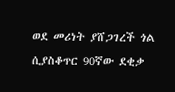ወደ መሪነት ያሸጋገረች ጎል ሲያስቆጥር 90ኛው ደቂቃ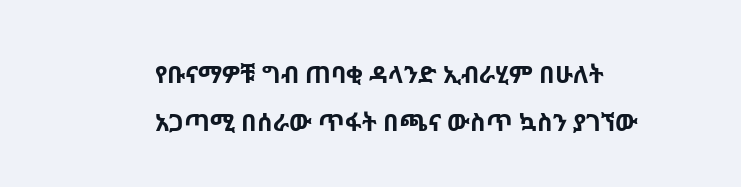የቡናማዎቹ ግብ ጠባቂ ዳላንድ ኢብራሂም በሁለት አጋጣሚ በሰራው ጥፋት በጫና ውስጥ ኳስን ያገኘው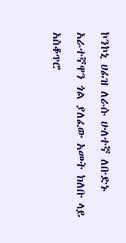ኮንኮኒ ሀፊዝ ለራሱ ሁለተኛ ለቡድኑ አራተኛዋን ጎል ያለፈው አመት ክለቡ ላይ አስቆጥሮ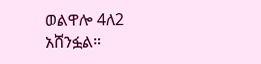ወልዋሎ 4ለ2 አሸንፏል።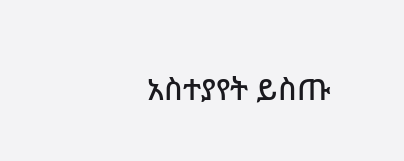አስተያየት ይስጡ